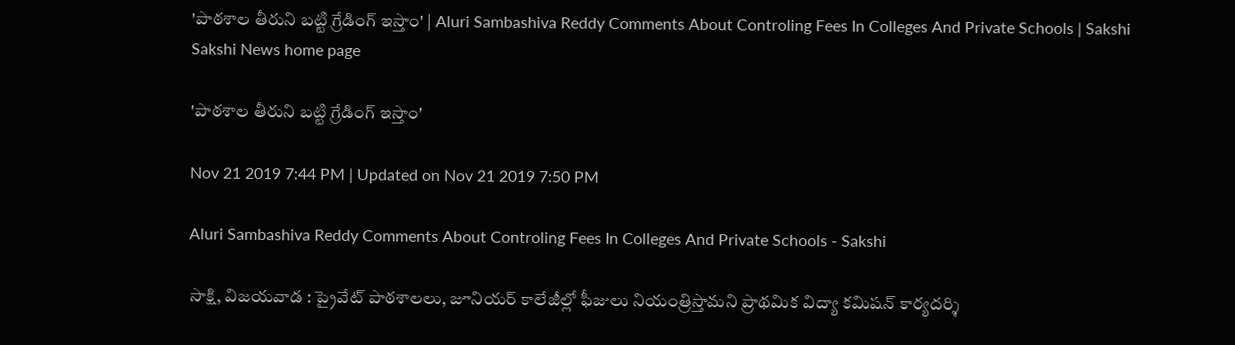'పాఠశాల తీరుని బట్టి గ్రేడింగ్‌ ఇస్తాం' | Aluri Sambashiva Reddy Comments About Controling Fees In Colleges And Private Schools | Sakshi
Sakshi News home page

'పాఠశాల తీరుని బట్టి గ్రేడింగ్‌ ఇస్తాం'

Nov 21 2019 7:44 PM | Updated on Nov 21 2019 7:50 PM

Aluri Sambashiva Reddy Comments About Controling Fees In Colleges And Private Schools - Sakshi

సాక్షి, విజయవాడ : ప్రైవేట్‌ పాఠశాలలు, జూనియర్‌ కాలేజీల్లో ఫీజులు నియంత్రిస్తామని ప్రాథమిక విద్యా కమిషన్‌ కార్యదర్శి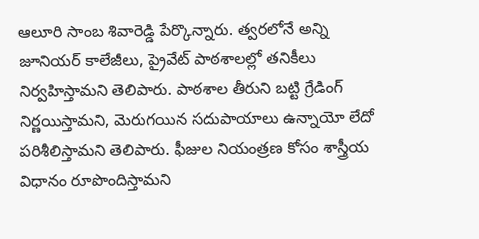ఆలూరి సాంబ శివారెడ్డి పేర్కొన్నారు. త్వరలోనే అన్ని జూనియర్‌ కాలేజీలు, ప్రైవేట్‌ పాఠశాలల్లో తనికీలు నిర్వహిస్తామని తెలిపారు. పాఠశాల తీరుని బట్టి గ్రేడింగ్‌ నిర్ణయిస్తామని, మెరుగయిన సదుపాయాలు ఉన్నాయో లేదో పరిశీలిస్తామని తెలిపారు. ఫీజుల నియంత్రణ కోసం శాస్త్రీయ విధానం రూపొందిస్తామని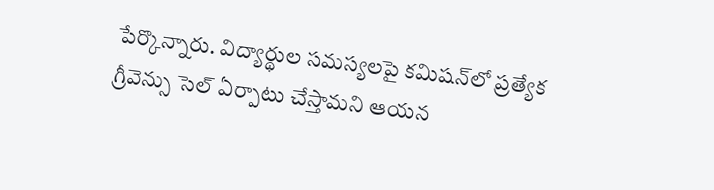పేర్కొన్నారు. విద్యార్థుల సమస్యలపై కమిషన్‌లో ప్రత్యేక గ్రీవెన్సు సెల్‌ ఏర్పాటు చేస్తామని ఆయన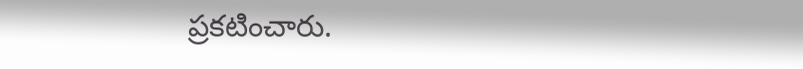ప్రకటించారు.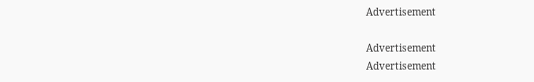Advertisement

Advertisement
Advertisement